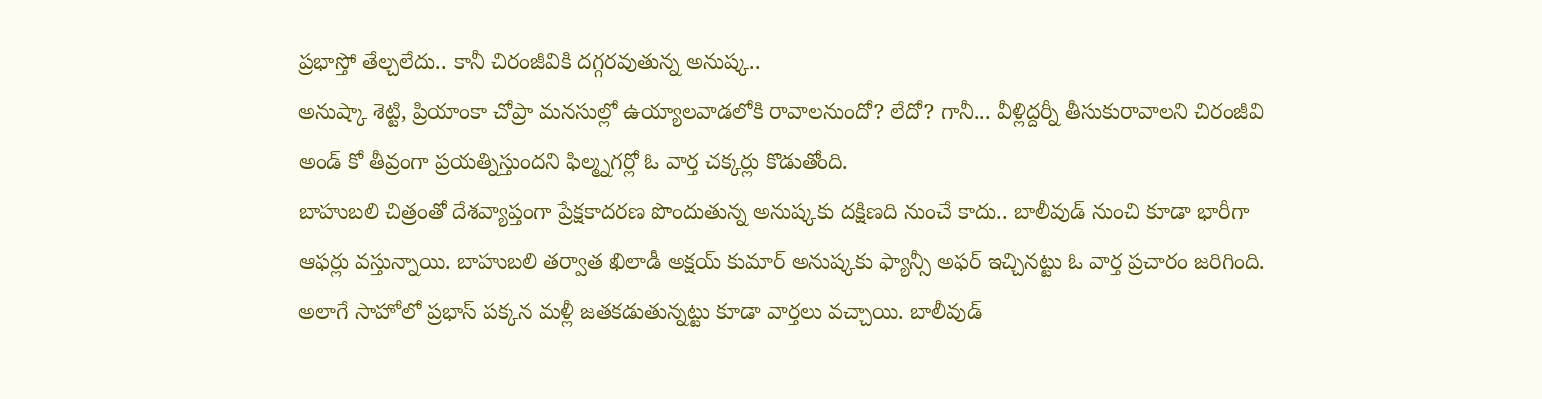ప్రభాస్తో తేల్చలేదు.. కానీ చిరంజీవికి దగ్గరవుతున్న అనుష్క..
అనుష్కా శెట్టి, ప్రియాంకా చోప్రా మనసుల్లో ఉయ్యాలవాడలోకి రావాలనుందో? లేదో? గానీ... వీళ్లిద్దర్నీ తీసుకురావాలని చిరంజీవి అండ్ కో తీవ్రంగా ప్రయత్నిస్తుందని ఫిల్మ్నగర్లో ఓ వార్త చక్కర్లు కొడుతోంది.
బాహుబలి చిత్రంతో దేశవ్యాప్తంగా ప్రేక్షకాదరణ పొందుతున్న అనుష్కకు దక్షిణది నుంచే కాదు.. బాలీవుడ్ నుంచి కూడా భారీగా ఆఫర్లు వస్తున్నాయి. బాహుబలి తర్వాత ఖిలాడీ అక్షయ్ కుమార్ అనుష్కకు ఫ్యాన్సీ అఫర్ ఇచ్చినట్టు ఓ వార్త ప్రచారం జరిగింది. అలాగే సాహోలో ప్రభాస్ పక్కన మళ్లీ జతకడుతున్నట్టు కూడా వార్తలు వచ్చాయి. బాలీవుడ్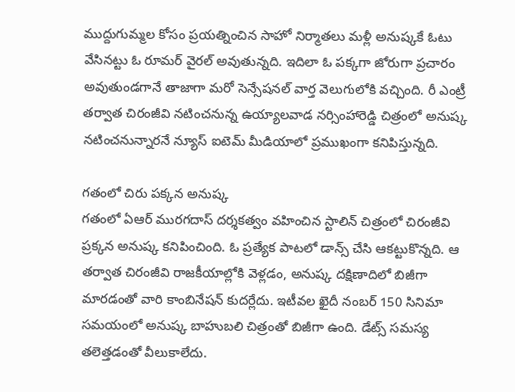ముద్దుగుమ్మల కోసం ప్రయత్నించిన సాహో నిర్మాతలు మళ్లీ అనుష్కకే ఓటు వేసినట్టు ఓ రూమర్ వైరల్ అవుతున్నది. ఇదిలా ఓ పక్కగా జోరుగా ప్రచారం అవుతుండగానే తాజాగా మరో సెన్సేషనల్ వార్త వెలుగులోకి వచ్చింది. రీ ఎంట్రీ తర్వాత చిరంజీవి నటించనున్న ఉయ్యాలవాడ నర్సింహారెడ్డి చిత్రంలో అనుష్క నటించనున్నారనే న్యూస్ ఐటెమ్ మీడియాలో ప్రముఖంగా కనిపిస్తున్నది.

గతంలో చిరు పక్కన అనుష్క
గతంలో ఏఆర్ మురగదాస్ దర్శకత్వం వహించిన స్టాలిన్ చిత్రంలో చిరంజీవి ప్రక్కన అనుష్క కనిపించింది. ఓ ప్రత్యేక పాటలో డాన్స్ చేసి ఆకట్టుకొన్నది. ఆ తర్వాత చిరంజీవి రాజకీయాల్లోకి వెళ్లడం, అనుష్క దక్షిణాదిలో బిజీగా మారడంతో వారి కాంబినేషన్ కుదర్లేదు. ఇటీవల ఖైదీ నంబర్ 150 సినిమా సమయంలో అనుష్క బాహుబలి చిత్రంతో బిజీగా ఉంది. డేట్స్ సమస్య తలెత్తడంతో వీలుకాలేదు.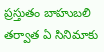ప్రస్తుతం బాహుబలి తర్వాత ఏ సినిమాకు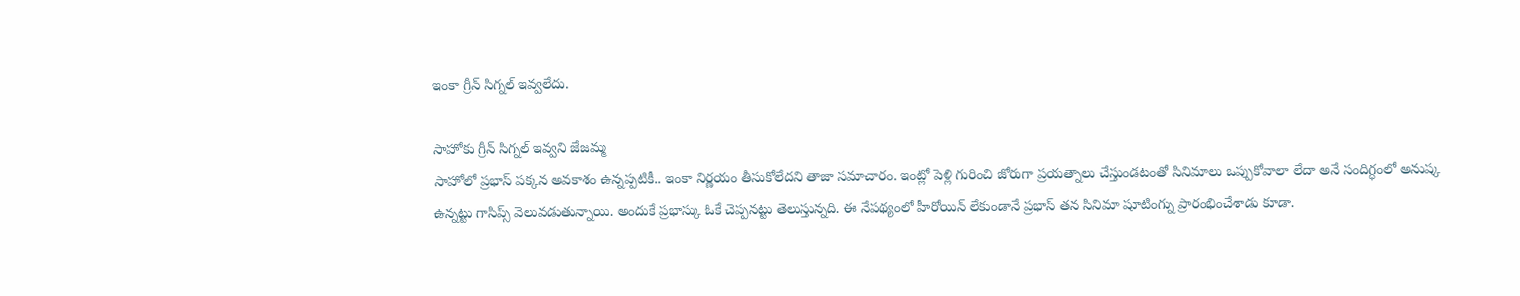ఇంకా గ్రీన్ సిగ్నల్ ఇవ్వలేదు.

సాహోకు గ్రీన్ సిగ్నల్ ఇవ్వని జేజమ్మ
సాహోలో ప్రభాస్ పక్కన అవకాశం ఉన్నప్పటికీ.. ఇంకా నిర్ణయం తీసుకోలేదని తాజా సమాచారం. ఇంట్లో పెళ్లి గురించి జోరుగా ప్రయత్నాలు చేస్తుండటంతో సినిమాలు ఒప్పుకోవాలా లేదా అనే సందిగ్ధంలో అనుష్క ఉన్నట్టు గాసిప్స్ వెలువడుతున్నాయి. అందుకే ప్రభాస్కు ఓకే చెప్పనట్టు తెలుస్తున్నది. ఈ నేపథ్యంలో హీరోయిన్ లేకుండానే ప్రభాస్ తన సినిమా షూటింగ్ను ప్రారంభించేశాడు కూడా.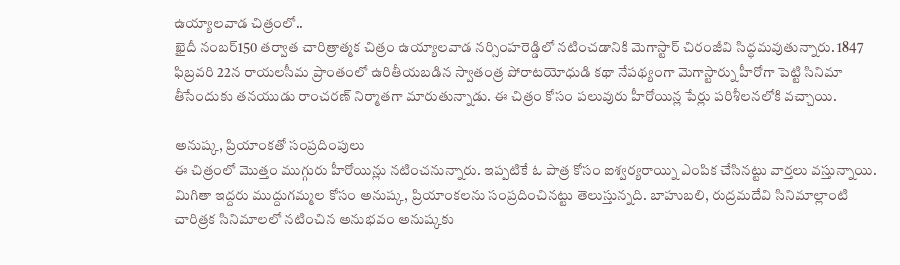ఉయ్యాలవాడ చిత్రంలో..
ఖైదీ నంబర్150 తర్వాత చారిత్రాత్మక చిత్రం ఉయ్యాలవాడ నర్సింహరెడ్డిలో నటించడానికి మెగాస్టార్ చిరంజీవి సిద్ధమవుతున్నారు. 1847 ఫిబ్రవరి 22న రాయలసీమ ప్రాంతంలో ఉరితీయబడిన స్వాతంత్ర పోరాటయోధుడి కథా నేపథ్యంగా మెగాస్టార్ను హీరోగా పెట్టి సినిమా తీసేందుకు తనయుడు రాంచరణ్ నిర్మాతగా మారుతున్నాడు. ఈ చిత్రం కోసం పలువురు హీరోయిన్ల పేర్లు పరిశీలనలోకి వచ్చాయి.

అనుష్క, ప్రియాంకతో సంప్రదింపులు
ఈ చిత్రంలో మొత్తం ముగ్గురు హీరోయిన్లు నటించనున్నారు. ఇప్పటికే ఓ పాత్ర కోసం ఐశ్వర్యరాయ్ని ఎంపిక చేసినట్టు వార్తలు వస్తున్నాయి. మిగితా ఇద్దరు ముద్దుగమ్మల కోసం అనుష్క, ప్రియాంకలను సంప్రదించినట్టు తెలుస్తున్నది. బాహుబలి, రుద్రమదేవి సినిమాల్లాంటి చారిత్రక సినిమాలలో నటించిన అనుభవం అనుష్కకు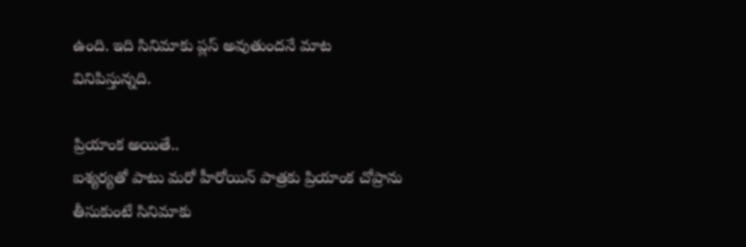ఉంది. ఇది సినిమాకు ప్లస్ అవుతుందనే మాట వినిపిస్తున్నది.

ప్రియాంక అయితే..
ఐశ్యర్యతో పాటు మరో హీరోయిన్ పాత్రకు ప్రియాంక చోప్రాను తీసుకుంటే సినిమాకు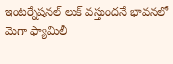ఇంటర్నేషనల్ లుక్ వస్తుందనే భావనలో మెగా ఫ్యామిలీ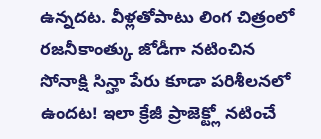ఉన్నదట. వీళ్లతోపాటు లింగ చిత్రంలో రజనీకాంత్కు జోడీగా నటించిన సోనాక్షి సిన్హా పేరు కూడా పరిశీలనలో ఉందట! ఇలా క్రేజీ ప్రాజెక్ట్లో నటించే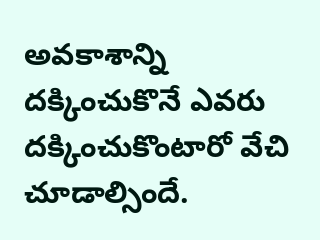అవకాశాన్ని దక్కించుకొనే ఎవరు దక్కించుకొంటారో వేచి చూడాల్సిందే.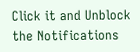Click it and Unblock the Notifications